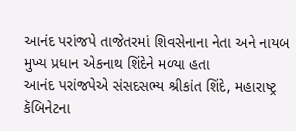આનંદ પરાંજપે તાજેતરમાં શિવસેનાના નેતા અને નાયબ મુખ્ય પ્રધાન એકનાથ શિંદેને મળ્યા હતા
આનંદ પરાંજપેએ સંસદસભ્ય શ્રીકાંત શિંદે, મહારાષ્ટ્ર કૅબિનેટના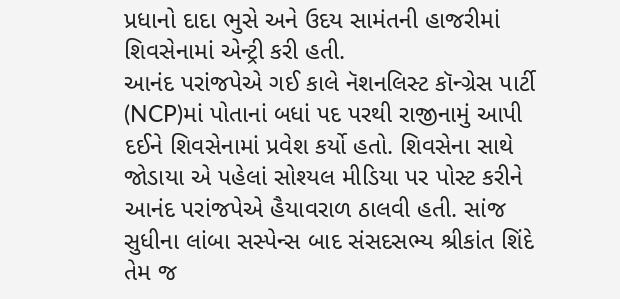પ્રધાનો દાદા ભુસે અને ઉદય સામંતની હાજરીમાં શિવસેનામાં એન્ટ્રી કરી હતી.
આનંદ પરાંજપેએ ગઈ કાલે નૅશનલિસ્ટ કૉન્ગ્રેસ પાર્ટી (NCP)માં પોતાનાં બધાં પદ પરથી રાજીનામું આપી દઈને શિવસેનામાં પ્રવેશ કર્યો હતો. શિવસેના સાથે જોડાયા એ પહેલાં સોશ્યલ મીડિયા પર પોસ્ટ કરીને આનંદ પરાંજપેએ હૈયાવરાળ ઠાલવી હતી. સાંજ સુધીના લાંબા સસ્પેન્સ બાદ સંસદસભ્ય શ્રીકાંત શિંદે તેમ જ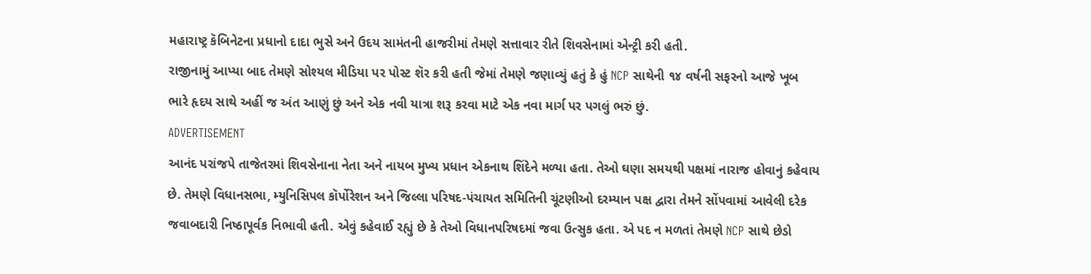મહારાષ્ટ્ર કૅબિનેટના પ્રધાનો દાદા ભુસે અને ઉદય સામંતની હાજરીમાં તેમણે સત્તાવાર રીતે શિવસેનામાં એન્ટ્રી કરી હતી.
રાજીનામું આપ્યા બાદ તેમણે સોશ્યલ મીડિયા પર પોસ્ટ શૅર કરી હતી જેમાં તેમણે જણાવ્યું હતું કે હું NCP સાથેની ૧૪ વર્ષની સફરનો આજે ખૂબ ભારે હૃદય સાથે અહીં જ અંત આણું છું અને એક નવી યાત્રા શરૂ કરવા માટે એક નવા માર્ગ પર પગલું ભરું છું.
ADVERTISEMENT
આનંદ પરાંજપે તાજેતરમાં શિવસેનાના નેતા અને નાયબ મુખ્ય પ્રધાન એકનાથ શિંદેને મળ્યા હતા. તેઓ ઘણા સમયથી પક્ષમાં નારાજ હોવાનું કહેવાય છે. તેમણે વિધાનસભા, મ્યુનિસિપલ કૉર્પોરેશન અને જિલ્લા પરિષદ-પંચાયત સમિતિની ચૂંટણીઓ દરમ્યાન પક્ષ દ્વારા તેમને સોંપવામાં આવેલી દરેક જવાબદારી નિષ્ઠાપૂર્વક નિભાવી હતી. એવું કહેવાઈ રહ્યું છે કે તેઓ વિધાનપરિષદમાં જવા ઉત્સુક હતા. એ પદ ન મળતાં તેમણે NCP સાથે છેડો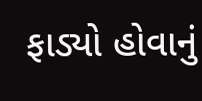ફાડ્યો હોવાનું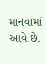માનવામાં આવે છે.